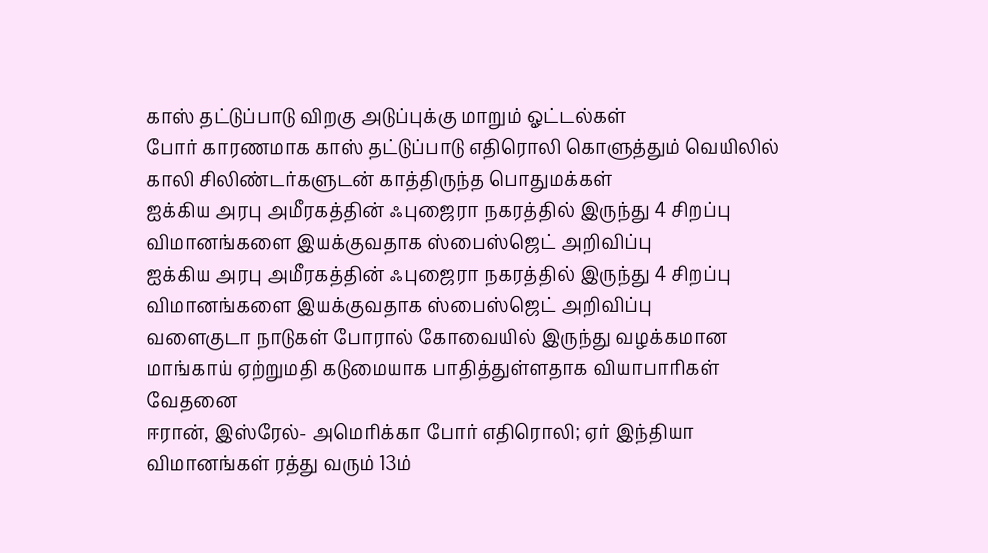காஸ் தட்டுப்பாடு விறகு அடுப்புக்கு மாறும் ஓட்டல்கள்
போர் காரணமாக காஸ் தட்டுப்பாடு எதிரொலி கொளுத்தும் வெயிலில் காலி சிலிண்டர்களுடன் காத்திருந்த பொதுமக்கள்
ஐக்கிய அரபு அமீரகத்தின் ஃபுஜைரா நகரத்தில் இருந்து 4 சிறப்பு விமானங்களை இயக்குவதாக ஸ்பைஸ்ஜெட் அறிவிப்பு
ஐக்கிய அரபு அமீரகத்தின் ஃபுஜைரா நகரத்தில் இருந்து 4 சிறப்பு விமானங்களை இயக்குவதாக ஸ்பைஸ்ஜெட் அறிவிப்பு
வளைகுடா நாடுகள் போரால் கோவையில் இருந்து வழக்கமான மாங்காய் ஏற்றுமதி கடுமையாக பாதித்துள்ளதாக வியாபாரிகள் வேதனை
ஈரான், இஸ்ரேல்- அமெரிக்கா போர் எதிரொலி; ஏர் இந்தியா விமானங்கள் ரத்து வரும் 13ம்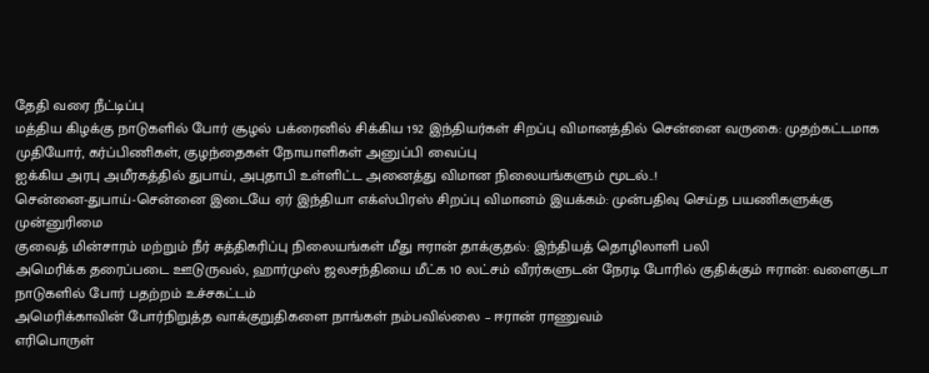தேதி வரை நீட்டிப்பு
மத்திய கிழக்கு நாடுகளில் போர் சூழல் பக்ரைனில் சிக்கிய 192 இந்தியர்கள் சிறப்பு விமானத்தில் சென்னை வருகை: முதற்கட்டமாக முதியோர், கர்ப்பிணிகள், குழந்தைகள் நோயாளிகள் அனுப்பி வைப்பு
ஐக்கிய அரபு அமீரகத்தில் துபாய், அபுதாபி உள்ளிட்ட அனைத்து விமான நிலையங்களும் மூடல்..!
சென்னை-துபாய்-சென்னை இடையே ஏர் இந்தியா எக்ஸ்பிரஸ் சிறப்பு விமானம் இயக்கம்: முன்பதிவு செய்த பயணிகளுக்கு முன்னுரிமை
குவைத் மின்சாரம் மற்றும் நீர் சுத்திகரிப்பு நிலையங்கள் மீது ஈரான் தாக்குதல்: இந்தியத் தொழிலாளி பலி
அமெரிக்க தரைப்படை ஊடுருவல், ஹார்முஸ் ஜலசந்தியை மீட்க 10 லட்சம் வீரர்களுடன் நேரடி போரில் குதிக்கும் ஈரான்: வளைகுடா நாடுகளில் போர் பதற்றம் உச்சகட்டம்
அமெரிக்காவின் போர்நிறுத்த வாக்குறுதிகளை நாங்கள் நம்பவில்லை – ஈரான் ராணுவம்
எரிபொருள்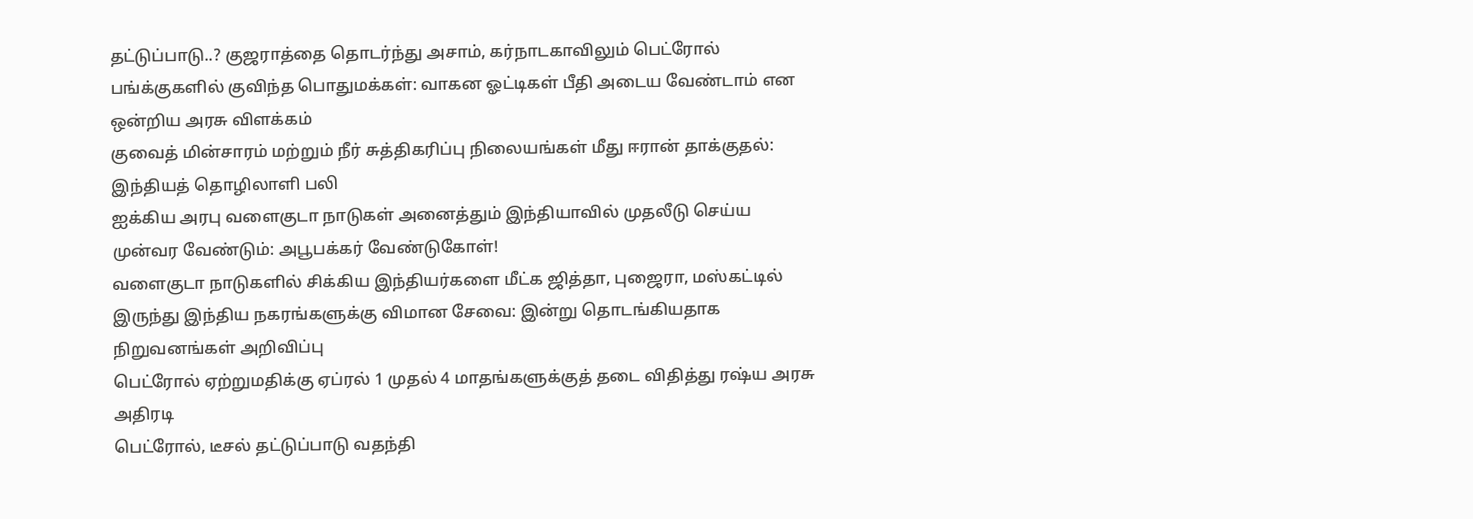தட்டுப்பாடு..? குஜராத்தை தொடர்ந்து அசாம், கர்நாடகாவிலும் பெட்ரோல் பங்க்குகளில் குவிந்த பொதுமக்கள்: வாகன ஓட்டிகள் பீதி அடைய வேண்டாம் என ஒன்றிய அரசு விளக்கம்
குவைத் மின்சாரம் மற்றும் நீர் சுத்திகரிப்பு நிலையங்கள் மீது ஈரான் தாக்குதல்: இந்தியத் தொழிலாளி பலி
ஐக்கிய அரபு வளைகுடா நாடுகள் அனைத்தும் இந்தியாவில் முதலீடு செய்ய முன்வர வேண்டும்: அபூபக்கர் வேண்டுகோள்!
வளைகுடா நாடுகளில் சிக்கிய இந்தியர்களை மீட்க ஜித்தா, புஜைரா, மஸ்கட்டில் இருந்து இந்திய நகரங்களுக்கு விமான சேவை: இன்று தொடங்கியதாக நிறுவனங்கள் அறிவிப்பு
பெட்ரோல் ஏற்றுமதிக்கு ஏப்ரல் 1 முதல் 4 மாதங்களுக்குத் தடை விதித்து ரஷ்ய அரசு அதிரடி
பெட்ரோல், டீசல் தட்டுப்பாடு வதந்தி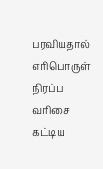பரவியதால் எரிபொருள் நிரப்ப வரிசை கட்டிய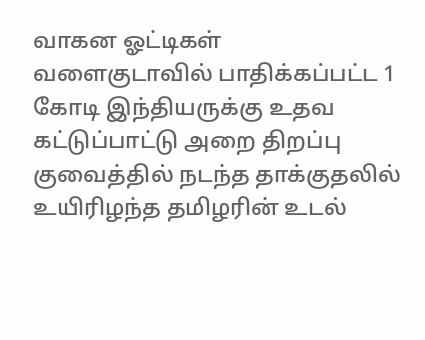வாகன ஓட்டிகள்
வளைகுடாவில் பாதிக்கப்பட்ட 1 கோடி இந்தியருக்கு உதவ கட்டுப்பாட்டு அறை திறப்பு
குவைத்தில் நடந்த தாக்குதலில் உயிரிழந்த தமிழரின் உடல்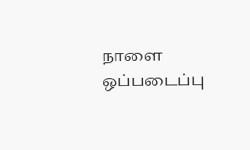நாளை ஒப்படைப்பு